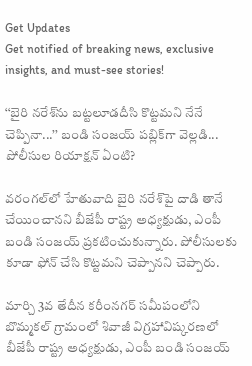Get Updates
Get notified of breaking news, exclusive insights, and must-see stories!

‘‘బైరి నరేశ్‌ను బట్టలూడదీసి కొట్టమని నేనే చెప్పినా...’’ బండి సంజయ్ పబ్లిక్‌గా వెల్లడి... పోలీసుల రియాక్షన్ ఏంటి?

వరంగల్‌లో హేతువాది బైరి నరేశ్‌పై దాడి తానే చేయించానని బీజేపీ రాష్ట్ర అధ్యక్షుడు, ఎంపీ బండి సంజయ్ ప్రకటించుకున్నారు. పోలీసులకు కూడా ఫోన్ చేసి కొట్టమని చెప్పానని చెప్పారు.

మార్చి 3వ తేదీన కరీంనగర్ సమీపంలోని బొమ్మకల్ గ్రామంలో శివాజీ విగ్రహావిష్కరణలో బీజేపీ రాష్ట్ర అధ్యక్షుడు, ఎంపీ బండి సంజయ్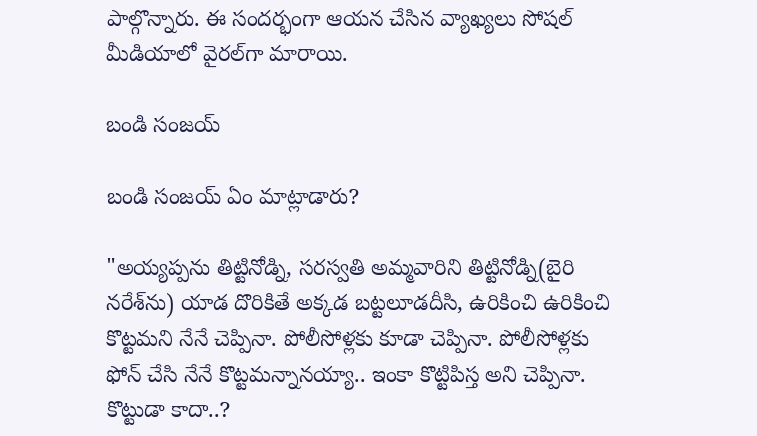పాల్గొన్నారు. ఈ సందర్భంగా ఆయన చేసిన వ్యాఖ్యలు సోషల్ మీడియాలో వైరల్‌గా మారాయి.

బండి సంజయ్

బండి సంజయ్ ఏం మాట్లాడారు?

"అయ్యప్పను తిట్టినోడ్ని, సరస్వతి అమ్మవారిని తిట్టినోడ్ని(బైరి నరేశ్‌ను) యాడ దొరికితే అక్కడ బట్టలూడదీసి, ఉరికించి ఉరికించి కొట్టమని నేనే చెప్పినా. పోలీసోళ్లకు కూడా చెప్పినా. పోలీసోళ్లకు ఫోన్ చేసి నేనే కొట్టమన్నానయ్యా.. ఇంకా కొట్టిపిస్త అని చెప్పినా. కొట్టుడా కాదా..?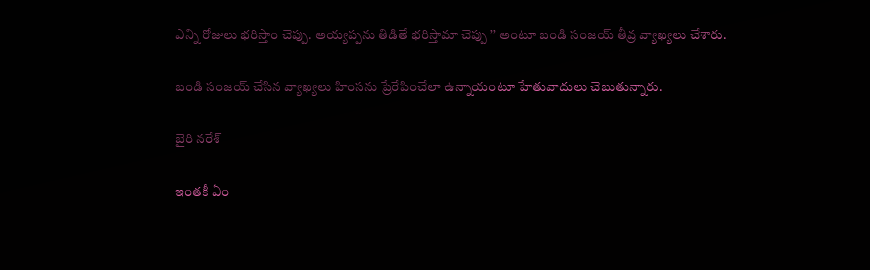ఎన్ని రోజులు భరిస్తాం చెప్పు. అయ్యప్పను తిడితే భరిస్తామా చెప్పు ’’ అంటూ బండి సంజయ్ తీవ్ర వ్యాఖ్యలు చేశారు.

బండి సంజయ్ చేసిన వ్యాఖ్యలు హింసను ప్రేరేపించేలా ఉన్నాయంటూ హేతువాదులు చెబుతున్నారు.

బైరి నరేశ్‌

ఇంతకీ ఏం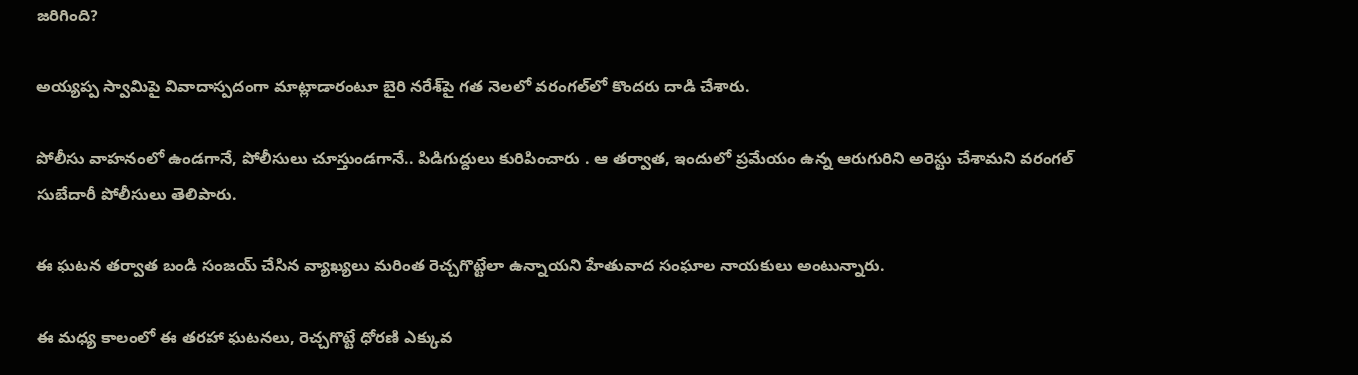జరిగింది?

అయ్యప్ప స్వామిపై వివాదాస్పదంగా మాట్లాడారంటూ బైరి నరేశ్‌పై గత నెలలో వరంగల్‌లో కొందరు దాడి చేశారు.

పోలీసు వాహనంలో ఉండగానే, పోలీసులు చూస్తుండగానే.. పిడిగుద్దులు కురిపించారు . ఆ తర్వాత, ఇందులో ప్రమేయం ఉన్న ఆరుగురిని అరెస్టు చేశామని వరంగల్ సుబేదారీ పోలీసులు తెలిపారు.

ఈ ఘటన తర్వాత బండి సంజయ్ చేసిన వ్యాఖ్యలు మరింత రెచ్చగొట్టేలా ఉన్నాయని హేతువాద సంఘాల నాయకులు అంటున్నారు.

ఈ మధ్య కాలంలో ఈ తరహా ఘటనలు, రెచ్చగొట్టే ధోరణి ఎక్కువ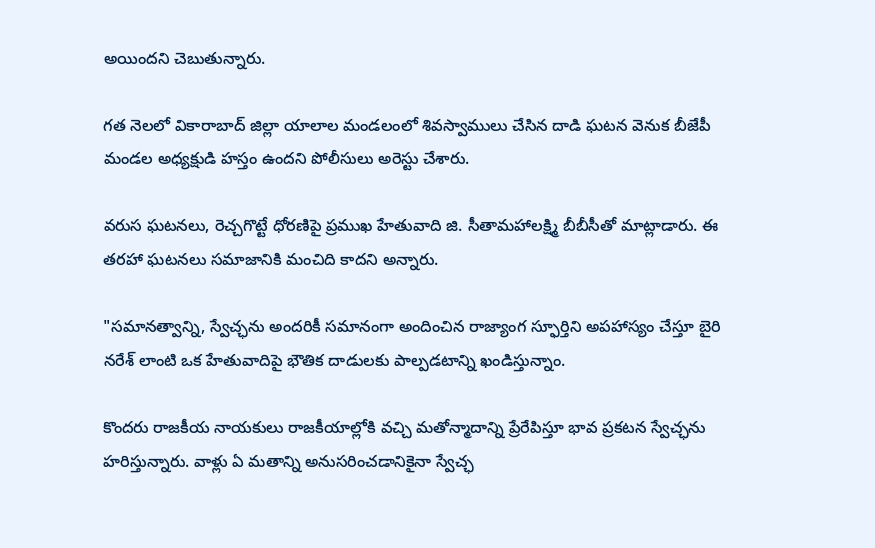అయిందని చెబుతున్నారు.

గత నెలలో వికారాబాద్ జిల్లా యాలాల మండలంలో శివస్వాములు చేసిన దాడి ఘటన వెనుక బీజేపీ మండల అధ్యక్షుడి హస్తం ఉందని పోలీసులు అరెస్టు చేశారు.

వరుస ఘటనలు, రెచ్చగొట్టే ధోరణిపై ప్రముఖ హేతువాది జి. సీతామహాలక్ష్మి బీబీసీతో మాట్లాడారు. ఈ తరహా ఘటనలు సమాజానికి మంచిది కాదని అన్నారు.

"సమానత్వాన్ని, స్వేచ్ఛను అందరికీ సమానంగా అందించిన రాజ్యాంగ స్ఫూర్తిని అపహాస్యం చేస్తూ బైరి నరేశ్ లాంటి ఒక హేతువాదిపై భౌతిక దాడులకు పాల్పడటాన్ని ఖండిస్తున్నాం.

కొందరు రాజకీయ నాయకులు రాజకీయాల్లోకి వచ్చి మతోన్మాదాన్ని ప్రేరేపిస్తూ భావ ప్రకటన స్వేచ్ఛను హరిస్తున్నారు. వాళ్లు ఏ మతాన్ని అనుసరించడానికైనా స్వేచ్ఛ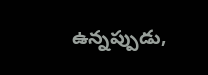ఉన్నప్పుడు,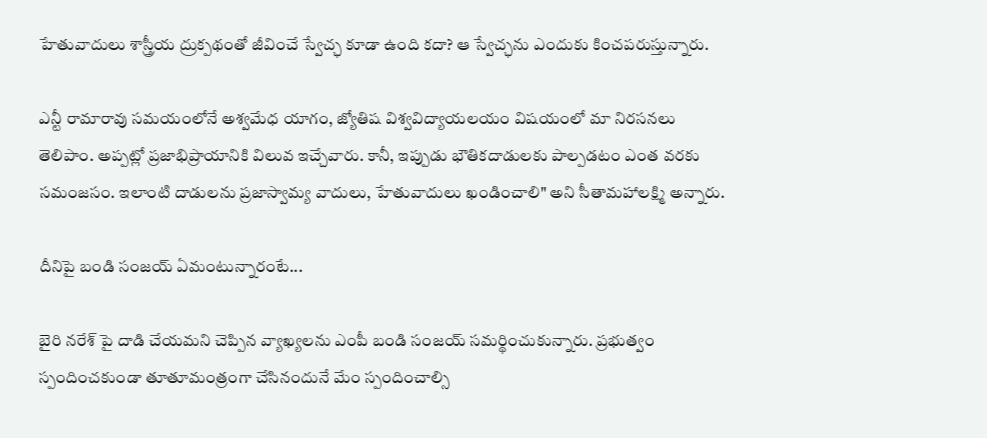హేతువాదులు శాస్త్రీయ ద్రుక్పథంతో జీవించే స్వేచ్ఛ కూడా ఉంది కదా? ఆ స్వేచ్ఛను ఎందుకు కించపరుస్తున్నారు.

ఎన్టీ రామారావు సమయంలోనే అశ్వమేధ యాగం, జ్యోతిష విశ్వవిద్యాయలయం విషయంలో మా నిరసనలు తెలిపాం. అప్పట్లో ప్రజాభిప్రాయానికి విలువ ఇచ్చేవారు. కానీ, ఇప్పుడు భౌతికదాడులకు పాల్పడటం ఎంత వరకు సమంజసం. ఇలాంటి దాడులను ప్రజాస్వామ్య వాదులు, హేతువాదులు ఖండించాలి" అని సీతామహాలక్ష్మి అన్నారు.

దీనిపై బండి సంజయ్ ఏమంటున్నారంటే...

బైరి నరేశ్ పై దాడి చేయమని చెప్పిన వ్యాఖ్యలను ఎంపీ బండి సంజయ్ సమర్థించుకున్నారు. ప్రభుత్వం స్పందించకుండా తూతూమంత్రంగా చేసినందునే మేం స్పందించాల్సి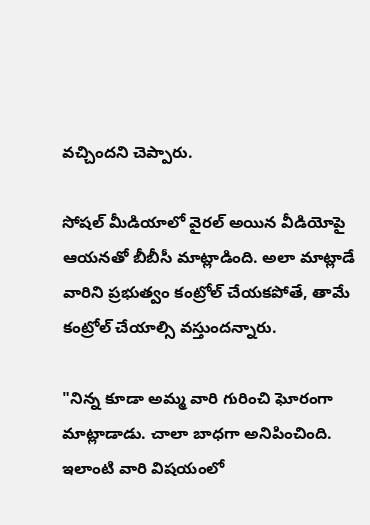వచ్చిందని చెప్పారు.

సోషల్ మీడియాలో వైరల్ అయిన వీడియోపై ఆయనతో బీబీసీ మాట్లాడింది. అలా మాట్లాడే వారిని ప్రభుత్వం కంట్రోల్ చేయకపోతే, తామే కంట్రోల్ చేయాల్సి వస్తుందన్నారు.

"నిన్న కూడా అమ్మ వారి గురించి ఘోరంగా మాట్లాడాడు. చాలా బాధగా అనిపించింది. ఇలాంటి వారి విషయంలో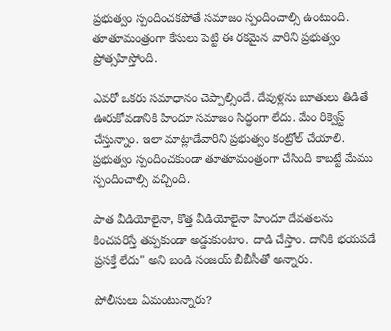ప్రభుత్వం స్పందించకపోతే సమాజం స్పందించాల్సి ఉంటుంది. తూతూమంత్రంగా కేసులు పెట్టి ఈ రకమైన వారిని ప్రభుత్వం ప్రోత్సహిస్తోంది.

ఎవరో ఒకరు సమాధానం చెప్పాల్సిందే. దేవుళ్లను బూతులు తిడితే ఊరుకోవడానికి హిందూ సమాజం సిద్ధంగా లేదు. మేం రిక్వెస్ట్ చేస్తున్నాం. ఇలా మాట్లాడేవారిని ప్రభుత్వం కంట్రోల్ చేయాలి. ప్రభుత్వం స్పందించకుండా తూతూమంత్రంగా చేసింది కాబట్టే మేము స్పందించాల్సి వచ్చింది.

పాత వీడియోలైనా, కొత్త వీడియోలైనా హిందూ దేవతలను కించపరిస్తే తప్పకుండా అడ్డుకుంటాం. దాడి చేస్తాం. దానికి భయపడే ప్రసక్తే లేదు" అని బండి సంజయ్ బీబీసీతో అన్నారు.

పోలీసులు ఏమంటున్నారు?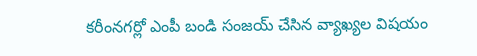కరీంనగర్లో ఎంపీ బండి సంజయ్ చేసిన వ్యాఖ్యల విషయం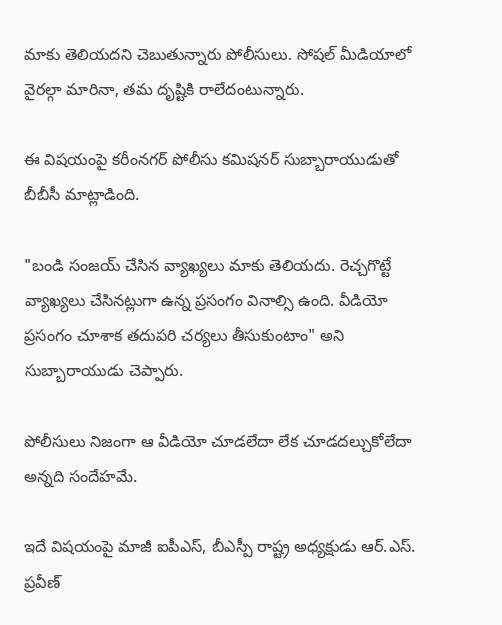మాకు తెలియదని చెబుతున్నారు పోలీసులు. సోషల్ మీడియాలో వైరల్గా మారినా, తమ దృష్టికి రాలేదంటున్నారు.

ఈ విషయంపై కరీంనగర్ పోలీసు కమిషనర్ సుబ్బారాయుడుతో బీబీసీ మాట్లాడింది.

"బండి సంజయ్ చేసిన వ్యాఖ్యలు మాకు తెలియదు. రెచ్చగొట్టే వ్యాఖ్యలు చేసినట్లుగా ఉన్న ప్రసంగం వినాల్సి ఉంది. వీడియో ప్రసంగం చూశాక తదుపరి చర్యలు తీసుకుంటాం" అని సుబ్బారాయుడు చెప్పారు.

పోలీసులు నిజంగా ఆ వీడియో చూడలేదా లేక చూడదల్చుకోలేదా అన్నది సందేహమే.

ఇదే విషయంపై మాజీ ఐపీఎస్, బీఎస్పీ రాష్ట్ర అధ్యక్షుడు ఆర్.ఎస్. ప్రవీణ్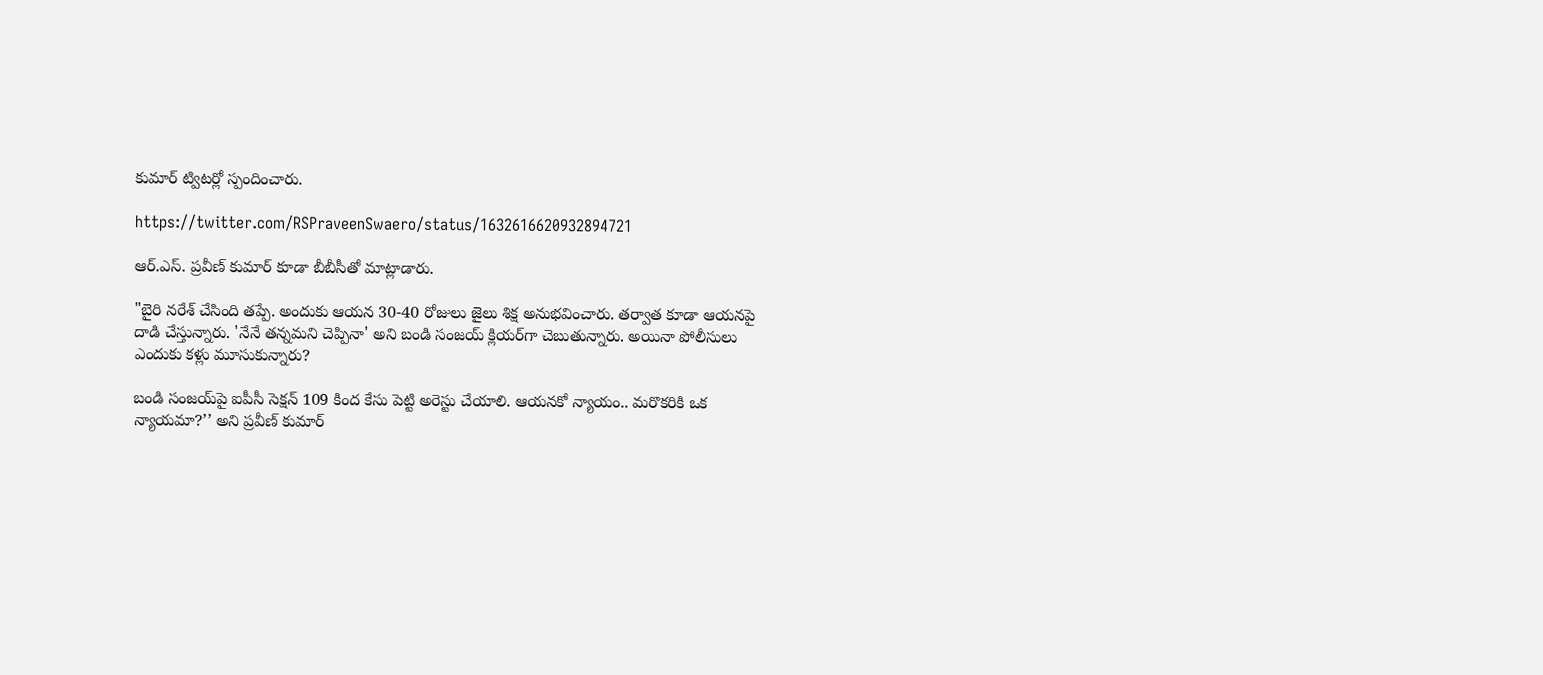కుమార్ ట్విటర్లో స్పందించారు.

https://twitter.com/RSPraveenSwaero/status/1632616620932894721

ఆర్.ఎస్. ప్రవీణ్ కుమార్ కూడా బీబీసీతో మాట్లాడారు.

"బైరి నరేశ్ చేసింది తప్పే. అందుకు ఆయన 30-40 రోజులు జైలు శిక్ష అనుభవించారు. తర్వాత కూడా ఆయనపై దాడి చేస్తున్నారు. 'నేనే తన్నమని చెప్పినా' అని బండి సంజయ్ క్లియర్‌గా చెబుతున్నారు. అయినా పోలీసులు ఎందుకు కళ్లు మూసుకున్నారు?

బండి సంజయ్‌పై ఐపీసీ సెక్షన్ 109 కింద కేసు పెట్టి అరెస్టు చేయాలి. ఆయనకో న్యాయం.. మరొకరికి ఒక న్యాయమా?’’ అని ప్రవీణ్ కుమార్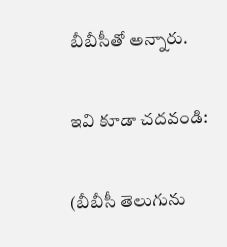బీబీసీతో అన్నారు.

ఇవి కూడా చదవండి:

(బీబీసీ తెలుగును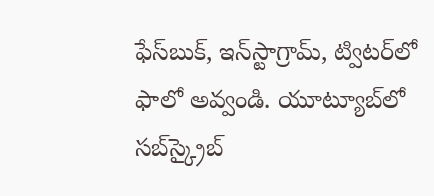ఫేస్‌బుక్, ఇన్‌స్టాగ్రామ్‌, ట్విటర్‌లో ఫాలో అవ్వండి. యూట్యూబ్‌లో సబ్‌స్క్రైబ్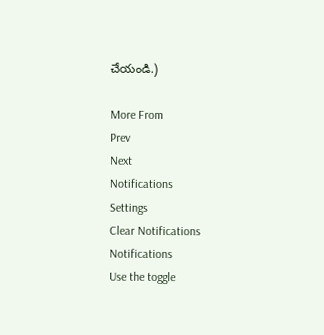చేయండి.)

More From
Prev
Next
Notifications
Settings
Clear Notifications
Notifications
Use the toggle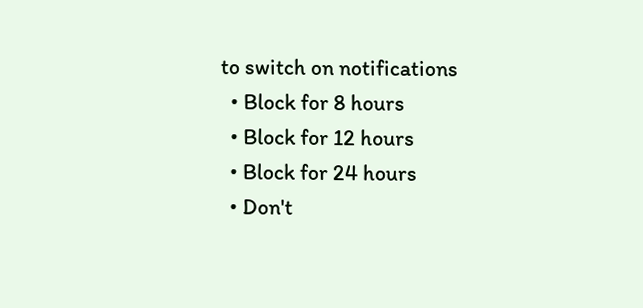to switch on notifications
  • Block for 8 hours
  • Block for 12 hours
  • Block for 24 hours
  • Don't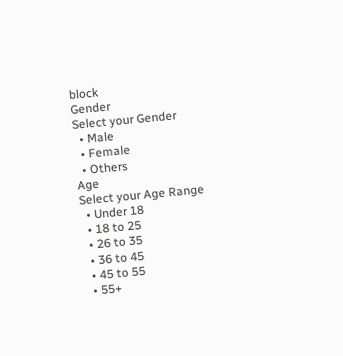block
Gender
Select your Gender
  • Male
  • Female
  • Others
Age
Select your Age Range
  • Under 18
  • 18 to 25
  • 26 to 35
  • 36 to 45
  • 45 to 55
  • 55+